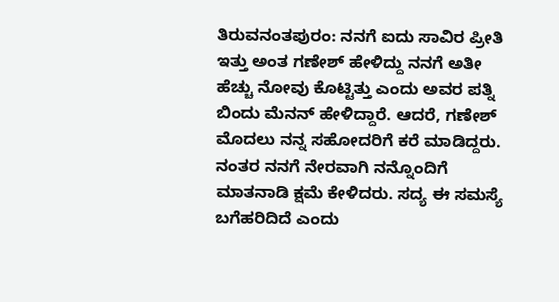ತಿರುವನಂತಪುರಂ: ನನಗೆ ಐದು ಸಾವಿರ ಪ್ರೀತಿ ಇತ್ತು ಅಂತ ಗಣೇಶ್ ಹೇಳಿದ್ದು ನನಗೆ ಅತೀ ಹೆಚ್ಚು ನೋವು ಕೊಟ್ಟಿತ್ತು ಎಂದು ಅವರ ಪತ್ನಿ ಬಿಂದು ಮೆನನ್ ಹೇಳಿದ್ದಾರೆ. ಆದರೆ, ಗಣೇಶ್ ಮೊದಲು ನನ್ನ ಸಹೋದರಿಗೆ ಕರೆ ಮಾಡಿದ್ದರು. ನಂತರ ನನಗೆ ನೇರವಾಗಿ ನನ್ನೊಂದಿಗೆ ಮಾತನಾಡಿ ಕ್ಷಮೆ ಕೇಳಿದರು. ಸದ್ಯ ಈ ಸಮಸ್ಯೆ ಬಗೆಹರಿದಿದೆ ಎಂದು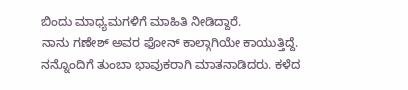ಬಿಂದು ಮಾಧ್ಯಮಗಳಿಗೆ ಮಾಹಿತಿ ನೀಡಿದ್ದಾರೆ.
ನಾನು ಗಣೇಶ್ ಅವರ ಫೋನ್ ಕಾಲ್ಗಾಗಿಯೇ ಕಾಯುತ್ತಿದ್ದೆ. ನನ್ನೊಂದಿಗೆ ತುಂಬಾ ಭಾವುಕರಾಗಿ ಮಾತನಾಡಿದರು. ಕಳೆದ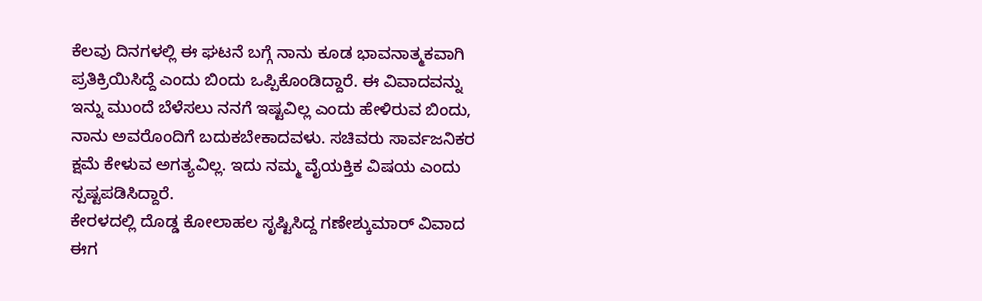ಕೆಲವು ದಿನಗಳಲ್ಲಿ ಈ ಘಟನೆ ಬಗ್ಗೆ ನಾನು ಕೂಡ ಭಾವನಾತ್ಮಕವಾಗಿ ಪ್ರತಿಕ್ರಿಯಿಸಿದ್ದೆ ಎಂದು ಬಿಂದು ಒಪ್ಪಿಕೊಂಡಿದ್ದಾರೆ. ಈ ವಿವಾದವನ್ನು ಇನ್ನು ಮುಂದೆ ಬೆಳೆಸಲು ನನಗೆ ಇಷ್ಟವಿಲ್ಲ ಎಂದು ಹೇಳಿರುವ ಬಿಂದು, ನಾನು ಅವರೊಂದಿಗೆ ಬದುಕಬೇಕಾದವಳು. ಸಚಿವರು ಸಾರ್ವಜನಿಕರ ಕ್ಷಮೆ ಕೇಳುವ ಅಗತ್ಯವಿಲ್ಲ. ಇದು ನಮ್ಮ ವೈಯಕ್ತಿಕ ವಿಷಯ ಎಂದು ಸ್ಪಷ್ಟಪಡಿಸಿದ್ದಾರೆ.
ಕೇರಳದಲ್ಲಿ ದೊಡ್ಡ ಕೋಲಾಹಲ ಸೃಷ್ಟಿಸಿದ್ದ ಗಣೇಶ್ಕುಮಾರ್ ವಿವಾದ ಈಗ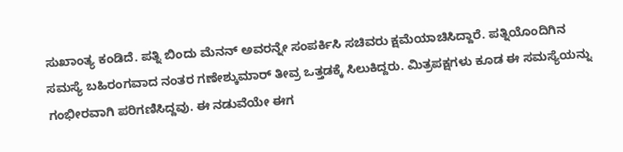ಸುಖಾಂತ್ಯ ಕಂಡಿದೆ. ಪತ್ನಿ ಬಿಂದು ಮೆನನ್ ಅವರನ್ನೇ ಸಂಪರ್ಕಿಸಿ ಸಚಿವರು ಕ್ಷಮೆಯಾಚಿಸಿದ್ದಾರೆ. ಪತ್ನಿಯೊಂದಿಗಿನ ಸಮಸ್ಯೆ ಬಹಿರಂಗವಾದ ನಂತರ ಗಣೇಶ್ಕುಮಾರ್ ತೀವ್ರ ಒತ್ತಡಕ್ಕೆ ಸಿಲುಕಿದ್ದರು. ಮಿತ್ರಪಕ್ಷಗಳು ಕೂಡ ಈ ಸಮಸ್ಯೆಯನ್ನು ಗಂಭೀರವಾಗಿ ಪರಿಗಣಿಸಿದ್ದವು. ಈ ನಡುವೆಯೇ ಈಗ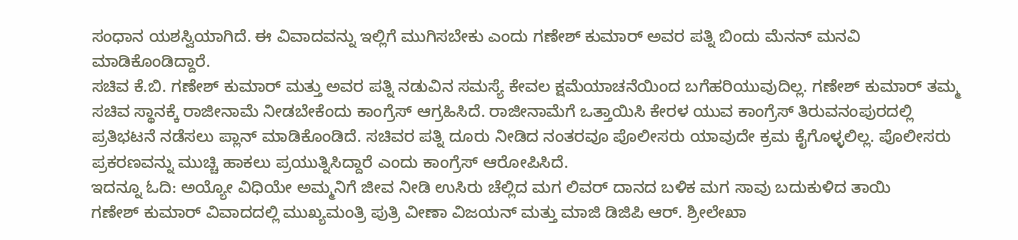ಸಂಧಾನ ಯಶಸ್ವಿಯಾಗಿದೆ. ಈ ವಿವಾದವನ್ನು ಇಲ್ಲಿಗೆ ಮುಗಿಸಬೇಕು ಎಂದು ಗಣೇಶ್ ಕುಮಾರ್ ಅವರ ಪತ್ನಿ ಬಿಂದು ಮೆನನ್ ಮನವಿ ಮಾಡಿಕೊಂಡಿದ್ದಾರೆ.
ಸಚಿವ ಕೆ.ಬಿ. ಗಣೇಶ್ ಕುಮಾರ್ ಮತ್ತು ಅವರ ಪತ್ನಿ ನಡುವಿನ ಸಮಸ್ಯೆ ಕೇವಲ ಕ್ಷಮೆಯಾಚನೆಯಿಂದ ಬಗೆಹರಿಯುವುದಿಲ್ಲ. ಗಣೇಶ್ ಕುಮಾರ್ ತಮ್ಮ ಸಚಿವ ಸ್ಥಾನಕ್ಕೆ ರಾಜೀನಾಮೆ ನೀಡಬೇಕೆಂದು ಕಾಂಗ್ರೆಸ್ ಆಗ್ರಹಿಸಿದೆ. ರಾಜೀನಾಮೆಗೆ ಒತ್ತಾಯಿಸಿ ಕೇರಳ ಯುವ ಕಾಂಗ್ರೆಸ್ ತಿರುವನಂಪುರದಲ್ಲಿ ಪ್ರತಿಭಟನೆ ನಡೆಸಲು ಪ್ಲಾನ್ ಮಾಡಿಕೊಂಡಿದೆ. ಸಚಿವರ ಪತ್ನಿ ದೂರು ನೀಡಿದ ನಂತರವೂ ಪೊಲೀಸರು ಯಾವುದೇ ಕ್ರಮ ಕೈಗೊಳ್ಳಲಿಲ್ಲ. ಪೊಲೀಸರು ಪ್ರಕರಣವನ್ನು ಮುಚ್ಚಿ ಹಾಕಲು ಪ್ರಯುತ್ನಿಸಿದ್ದಾರೆ ಎಂದು ಕಾಂಗ್ರೆಸ್ ಆರೋಪಿಸಿದೆ.
ಇದನ್ನೂ ಓದಿ: ಅಯ್ಯೋ ವಿಧಿಯೇ ಅಮ್ಮನಿಗೆ ಜೀವ ನೀಡಿ ಉಸಿರು ಚೆಲ್ಲಿದ ಮಗ ಲಿವರ್ ದಾನದ ಬಳಿಕ ಮಗ ಸಾವು ಬದುಕುಳಿದ ತಾಯಿ
ಗಣೇಶ್ ಕುಮಾರ್ ವಿವಾದದಲ್ಲಿ ಮುಖ್ಯಮಂತ್ರಿ ಪುತ್ರಿ ವೀಣಾ ವಿಜಯನ್ ಮತ್ತು ಮಾಜಿ ಡಿಜಿಪಿ ಆರ್. ಶ್ರೀಲೇಖಾ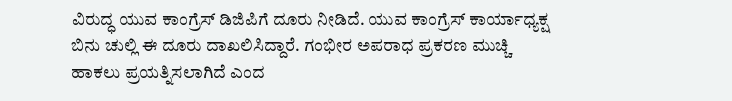ವಿರುದ್ಧ ಯುವ ಕಾಂಗ್ರೆಸ್ ಡಿಜಿಪಿಗೆ ದೂರು ನೀಡಿದೆ. ಯುವ ಕಾಂಗ್ರೆಸ್ ಕಾರ್ಯಾಧ್ಯಕ್ಷ ಬಿನು ಚುಲ್ಲಿ ಈ ದೂರು ದಾಖಲಿಸಿದ್ದಾರೆ. ಗಂಭೀರ ಅಪರಾಧ ಪ್ರಕರಣ ಮುಚ್ಚಿ ಹಾಕಲು ಪ್ರಯತ್ನಿಸಲಾಗಿದೆ ಎಂದ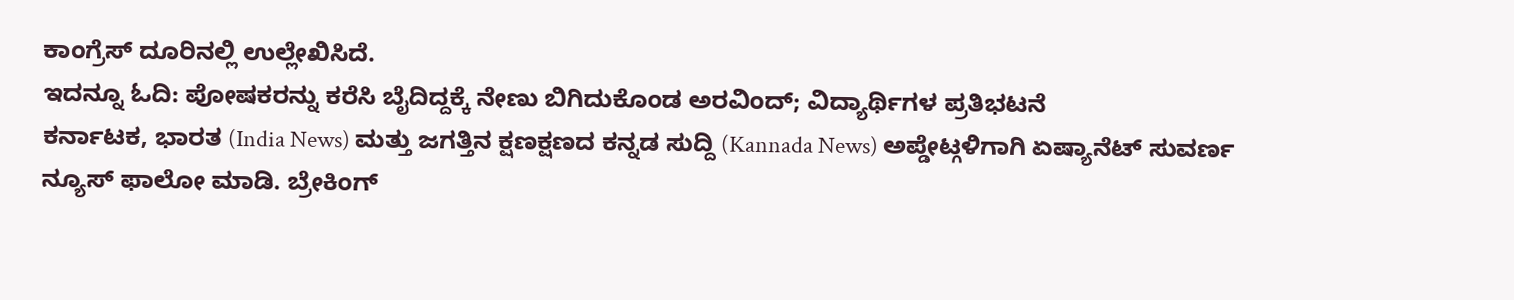ಕಾಂಗ್ರೆಸ್ ದೂರಿನಲ್ಲಿ ಉಲ್ಲೇಖಿಸಿದೆ.
ಇದನ್ನೂ ಓದಿ: ಪೋಷಕರನ್ನು ಕರೆಸಿ ಬೈದಿದ್ದಕ್ಕೆ ನೇಣು ಬಿಗಿದುಕೊಂಡ ಅರವಿಂದ್; ವಿದ್ಯಾರ್ಥಿಗಳ ಪ್ರತಿಭಟನೆ
ಕರ್ನಾಟಕ, ಭಾರತ (India News) ಮತ್ತು ಜಗತ್ತಿನ ಕ್ಷಣಕ್ಷಣದ ಕನ್ನಡ ಸುದ್ದಿ (Kannada News) ಅಪ್ಡೇಟ್ಗಳಿಗಾಗಿ ಏಷ್ಯಾನೆಟ್ ಸುವರ್ಣ ನ್ಯೂಸ್ ಫಾಲೋ ಮಾಡಿ. ಬ್ರೇಕಿಂಗ್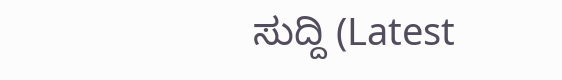ಸುದ್ದಿ (Latest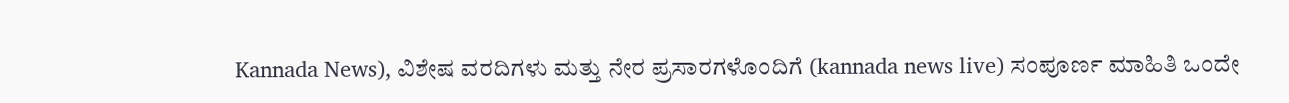Kannada News), ವಿಶೇಷ ವರದಿಗಳು ಮತ್ತು ನೇರ ಪ್ರಸಾರಗಳೊಂದಿಗೆ (kannada news live) ಸಂಪೂರ್ಣ ಮಾಹಿತಿ ಒಂದೇ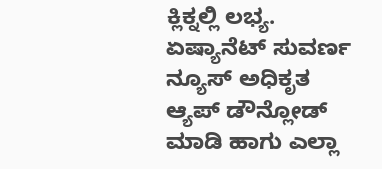ಕ್ಲಿಕ್ನಲ್ಲಿ ಲಭ್ಯ. ಏಷ್ಯಾನೆಟ್ ಸುವರ್ಣ ನ್ಯೂಸ್ ಅಧಿಕೃತ ಆ್ಯಪ್ ಡೌನ್ಲೋಡ್ ಮಾಡಿ ಹಾಗು ಎಲ್ಲಾ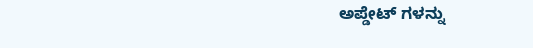ಅಪ್ಡೇಟ್ ಗಳನ್ನು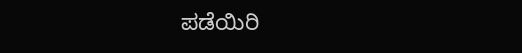ಪಡೆಯಿರಿ